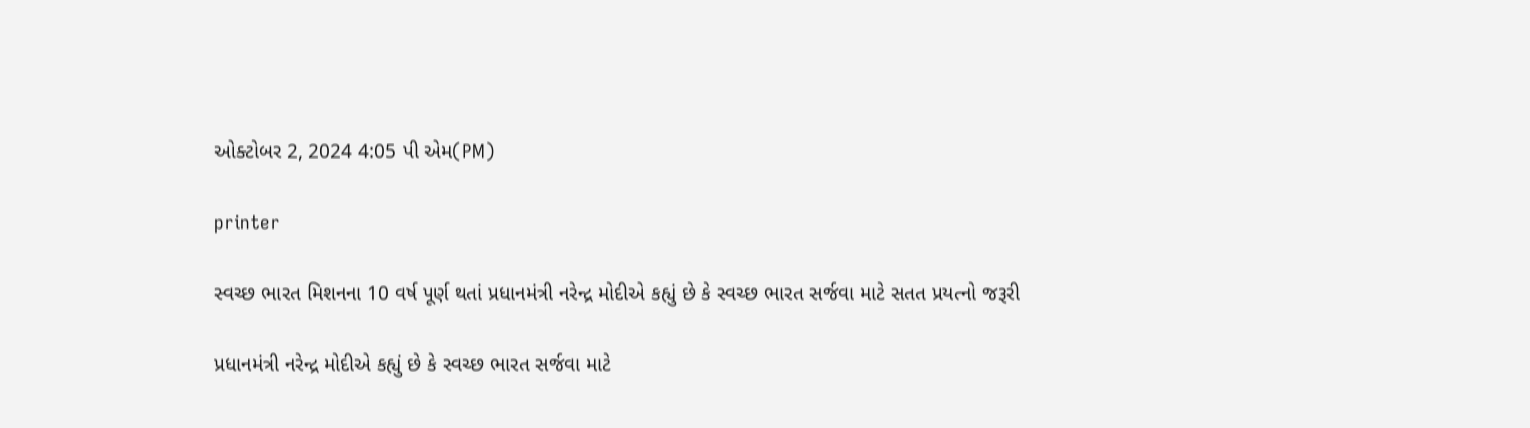ઓક્ટોબર 2, 2024 4:05 પી એમ(PM)

printer

સ્વચ્છ ભારત મિશનના 10 વર્ષ પૂર્ણ થતાં પ્રધાનમંત્રી નરેન્દ્ર મોદીએ કહ્યું છે કે સ્વચ્છ ભારત સર્જવા માટે સતત પ્રયત્નો જરૂરી

પ્રધાનમંત્રી નરેન્દ્ર મોદીએ કહ્યું છે કે સ્વચ્છ ભારત સર્જવા માટે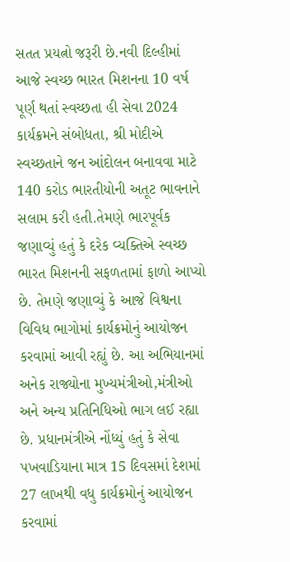સતત પ્રયત્નો જરૂરી છે.નવી દિલ્હીમાં આજે સ્વચ્છ ભારત મિશનના 10 વર્ષ પૂર્ણ થતાં સ્વચ્છતા હી સેવા 2024 કાર્યક્રમને સંબોધતા, શ્રી મોદીએ સ્વચ્છતાને જન આંદોલન બનાવવા માટે 140 કરોડ ભારતીયોની અતૂટ ભાવનાને સલામ કરી હતી.તેમણે ભારપૂર્વક જણાવ્યું હતું કે દરેક વ્યક્તિએ સ્વચ્છ ભારત મિશનની સફળતામાં ફાળો આપ્યો છે. તેમણે જણાવ્યું કે આજે વિશ્વના વિવિધ ભાગોમાં કાર્યક્રમોનું આયોજન કરવામાં આવી રહ્યું છે. આ અભિયાનમાં અનેક રાજ્યોના મુખ્યમંત્રીઓ,મંત્રીઓ અને અન્ય પ્રતિનિધિઓ ભાગ લઈ રહ્યા છે. પ્રધાનમંત્રીએ નોંધ્યું હતું કે સેવા પખવાડિયાના માત્ર 15 દિવસમાં દેશમાં 27 લાખથી વધુ કાર્યક્રમોનું આયોજન કરવામાં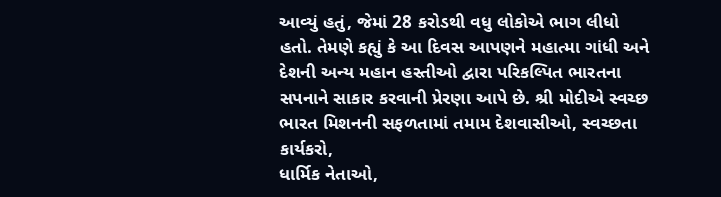આવ્યું હતું, જેમાં 28 કરોડથી વધુ લોકોએ ભાગ લીધો હતો. તેમણે કહ્યું કે આ દિવસ આપણને મહાત્મા ગાંધી અને દેશની અન્ય મહાન હસ્તીઓ દ્વારા પરિકલ્પિત ભારતના સપનાને સાકાર કરવાની પ્રેરણા આપે છે. શ્રી મોદીએ સ્વચ્છ ભારત મિશનની સફળતામાં તમામ દેશવાસીઓ, સ્વચ્છતા કાર્યકરો,
ધાર્મિક નેતાઓ,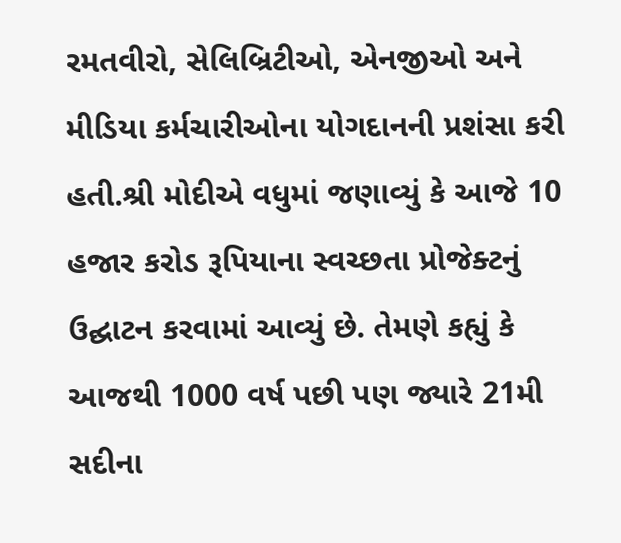રમતવીરો, સેલિબ્રિટીઓ, એનજીઓ અને મીડિયા કર્મચારીઓના યોગદાનની પ્રશંસા કરી હતી.શ્રી મોદીએ વધુમાં જણાવ્યું કે આજે 10 હજાર કરોડ રૂપિયાના સ્વચ્છતા પ્રોજેક્ટનું
ઉદ્ઘાટન કરવામાં આવ્યું છે. તેમણે કહ્યું કે આજથી 1000 વર્ષ પછી પણ જ્યારે 21મી સદીના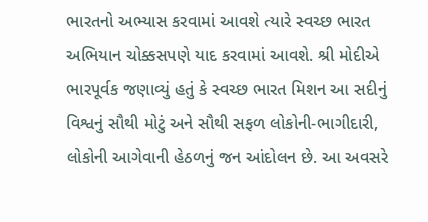ભારતનો અભ્યાસ કરવામાં આવશે ત્યારે સ્વચ્છ ભારત અભિયાન ચોક્કસપણે યાદ કરવામાં આવશે. શ્રી મોદીએ ભારપૂર્વક જણાવ્યું હતું કે સ્વચ્છ ભારત મિશન આ સદીનું વિશ્વનું સૌથી મોટું અને સૌથી સફળ લોકોની-ભાગીદારી, લોકોની આગેવાની હેઠળનું જન આંદોલન છે. આ અવસરે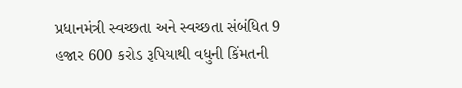પ્રધાનમંત્રી સ્વચ્છતા અને સ્વચ્છતા સંબંધિત 9 હજાર 600 કરોડ રૂપિયાથી વધુની કિંમતની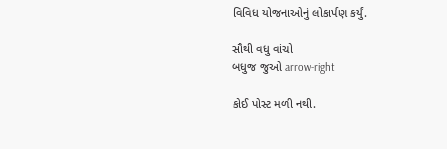વિવિધ યોજનાઓનું લોકાર્પણ કર્યું.

સૌથી વધુ વાંચો
બધુજ જુઓ arrow-right

કોઈ પોસ્ટ મળી નથી.